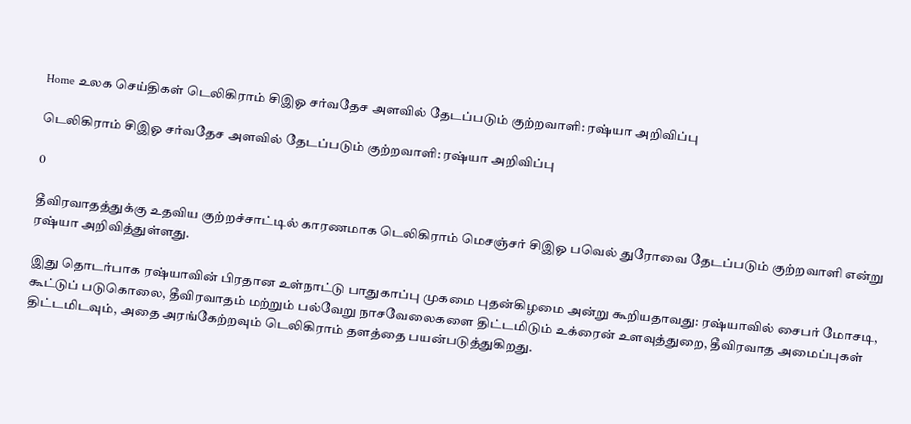Home உலக செய்திகள் டெலிகிராம் சிஇஓ சர்வதேச அளவில் தேடப்படும் குற்றவாளி: ரஷ்யா அறிவிப்பு

டெலிகிராம் சிஇஓ சர்வதேச அளவில் தேடப்படும் குற்றவாளி: ரஷ்யா அறிவிப்பு

0

தீவிரவாதத்துக்கு உதவிய குற்றச்சாட்டில் காரணமாக டெலிகிராம் மெசஞ்சர் சிஇஓ பவெல் துரோவை தேடப்படும் குற்றவாளி என்று ரஷ்யா அறிவித்துள்ளது.

இது தொடர்பாக ரஷ்யாவின் பிரதான உள்நாட்டு பாதுகாப்பு முகமை புதன்கிழமை அன்று கூறியதாவது: ரஷ்யாவில் சைபர் மோசடி, கூட்டுப் படுகொலை, தீவிரவாதம் மற்றும் பல்வேறு நாசவேலைகளை திட்டமிடும் உக்ரைன் உளவுத்துறை, தீவிரவாத அமைப்புகள் திட்டமிடவும், அதை அரங்கேற்றவும் டெலிகிராம் தளத்தை பயன்படுத்துகிறது.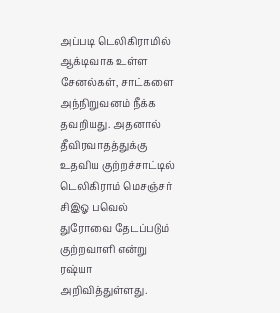அப்படி டெலிகிராமில் ஆக்டிவாக உள்ள சேனல்கள், சாட்களை அந்நிறுவனம் நீக்க தவறியது. அதனால் தீவிரவாதத்துக்கு உதவிய குற்றச்சாட்டில் டெலிகிராம் மெசஞ்சர் சிஇஓ பவெல் துரோவை தேடப்படும் குற்றவாளி என்று ரஷ்யா அறிவித்துள்ளது.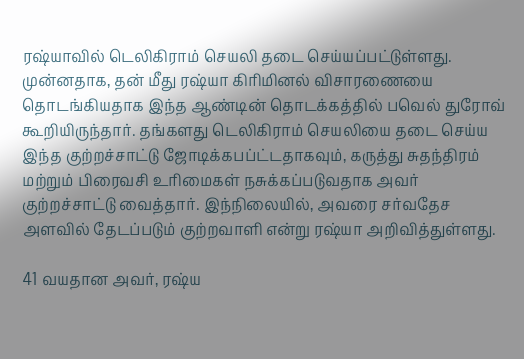ரஷ்யாவில் டெலிகிராம் செயலி தடை செய்யப்பட்டுள்ளது. முன்னதாக, தன் மீது ரஷ்யா கிரிமினல் விசாரணையை தொடங்கியதாக இந்த ஆண்டின் தொடக்கத்தில் பவெல் துரோவ் கூறியிருந்தார். தங்களது டெலிகிராம் செயலியை தடை செய்ய இந்த குற்றச்சாட்டு ஜோடிக்கபப்ட்டதாகவும், கருத்து சுதந்திரம் மற்றும் பிரைவசி உரிமைகள் நசுக்கப்படுவதாக அவர் குற்றச்சாட்டு வைத்தார். இந்நிலையில், அவரை சர்வதேச அளவில் தேடப்படும் குற்றவாளி என்று ரஷ்யா அறிவித்துள்ளது.

41 வயதான அவர், ரஷ்ய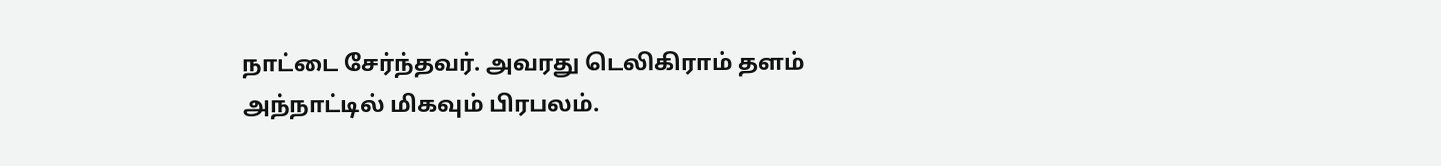நாட்டை சேர்ந்தவர். அவரது டெலிகிராம் தளம் அந்நாட்டில் மிகவும் பிரபலம்.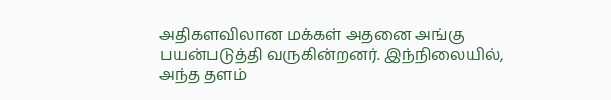அதிகளவிலான மக்கள் அதனை அங்கு பயன்படுத்தி வருகின்றனர். இந்நிலையில், அந்த தளம்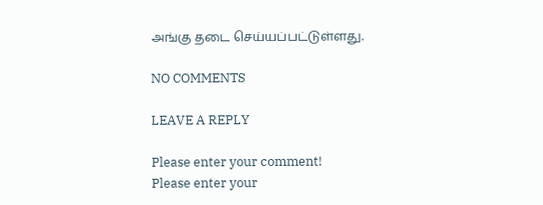அங்கு தடை செய்யப்பட்டுள்ளது.

NO COMMENTS

LEAVE A REPLY

Please enter your comment!
Please enter your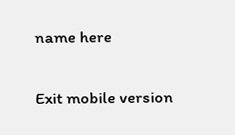name here

Exit mobile version